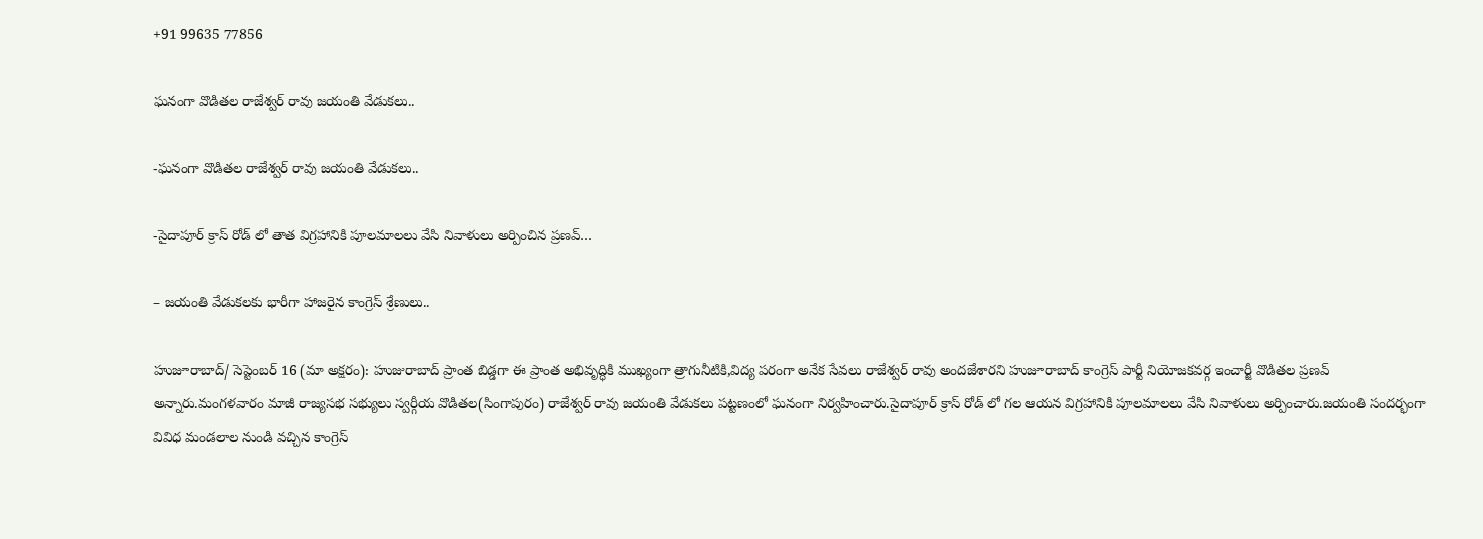+91 99635 77856

ఘనంగా వొడితల రాజేశ్వర్ రావు జయంతి వేడుకలు..

-ఘనంగా వొడితల రాజేశ్వర్ రావు జయంతి వేడుకలు..

-సైదాపూర్ క్రాస్ రోడ్ లో తాత విగ్రహానికి పూలమాలలు వేసి నివాళులు అర్పించిన ప్రణవ్…

– జయంతి వేడుకలకు భారీగా హాజరైన కాంగ్రెస్ శ్రేణులు..

హుజూరాబాద్/ సెప్టెంబర్ 16 (మా అక్షరం): హుజురాబాద్ ప్రాంత బిడ్డగా ఈ ప్రాంత అభివృద్ధికి ముఖ్యంగా త్రాగునీటికి,విద్య పరంగా అనేక సేవలు రాజేశ్వర్ రావు అందజేశారని హుజూరాబాద్ కాంగ్రెస్ పార్టీ నియోజకవర్గ ఇంచార్జీ వొడితల ప్రణవ్ అన్నారు.మంగళవారం మాజీ రాజ్యసభ సభ్యులు స్వర్గీయ వొడితల(సింగాపురం) రాజేశ్వర్ రావు జయంతి వేడుకలు పట్టణంలో ఘనంగా నిర్వహించారు.సైదాపూర్ క్రాస్ రోడ్ లో గల ఆయన విగ్రహానికి పూలమాలలు వేసి నివాళులు అర్పించారు.జయంతి సందర్భంగా వివిధ మండలాల నుండి వచ్చిన కాంగ్రెస్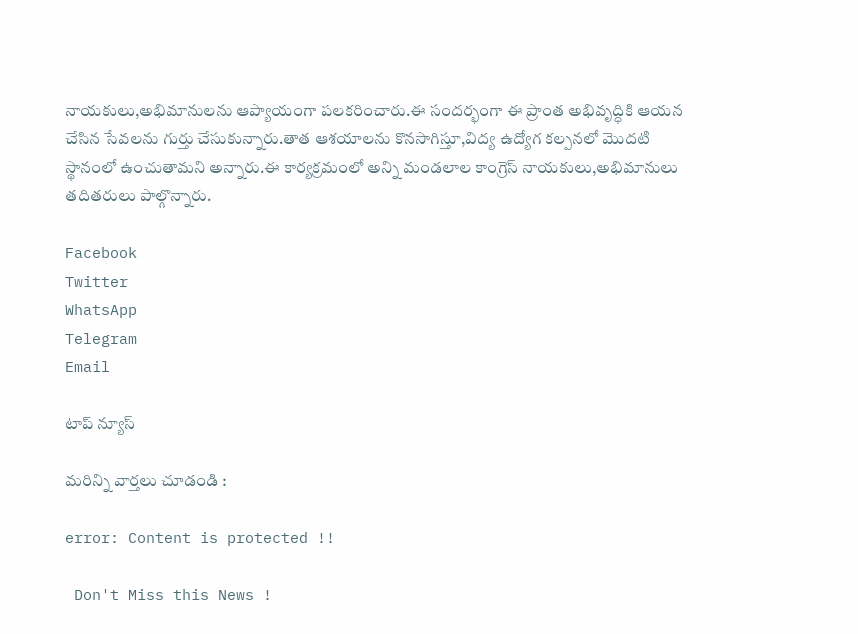నాయకులు,అభిమానులను ఆప్యాయంగా పలకరించారు.ఈ సందర్భంగా ఈ ప్రాంత అభివృద్ధికి ఆయన చేసిన సేవలను గుర్తు చేసుకున్నారు.తాత ఆశయాలను కొనసాగిస్తూ,విద్య ఉద్యోగ కల్పనలో మొదటి స్థానంలో ఉంచుతామని అన్నారు.ఈ కార్యక్రమంలో అన్ని మండలాల కాంగ్రెస్ నాయకులు,అభిమానులు తదితరులు పాల్గొన్నారు.

Facebook
Twitter
WhatsApp
Telegram
Email

టాప్ న్యూస్

మరిన్ని వార్తలు చూడండి :

error: Content is protected !!

 Don't Miss this News !